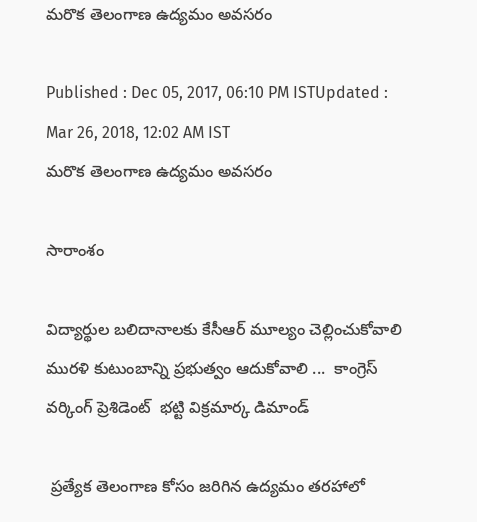మరొక తెలంగాణ ఉద్యమం అవసరం

Published : Dec 05, 2017, 06:10 PM ISTUpdated : Mar 26, 2018, 12:02 AM IST
మరొక తెలంగాణ ఉద్యమం అవసరం

సారాంశం

విద్యార్థుల బలిదానాలకు కేసీఆర్ మూల్యం చెల్లించుకోవాలి మురళి కుటుంబాన్ని ప్రభుత్వం ఆదుకోవాలి ...  కాంగ్రెస్ వర్కింగ్ ప్రెశిడెంట్  భట్టి విక్రమార్క డిమాండ్

 ప్రత్యేక తెలంగాణ కోసం జరిగిన ఉద్యమం తరహాలో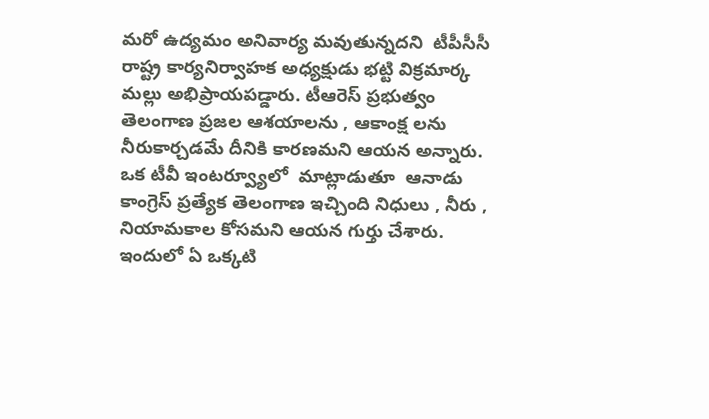మరో ఉద్యమం అనివార్య మవుతున్నదని  టీపీసీసీ రాష్ట్ర కార్యనిర్వాహక అధ్యక్షుడు భట్టి విక్రమార్క మల్లు అభిప్రాయపడ్డారు. టీఆరెస్ ప్రభుత్వం తెలంగాణ ప్రజల ఆశయాలను , ఆకాంక్ష లను నీరుకార్చడమే దీనికి కారణమని ఆయన అన్నారు. ఒక టీవీ ఇంటర్వ్యూలో  మాట్లాడుతూ  ఆనాడు కాంగ్రెస్ ప్రత్యేక తెలంగాణ ఇచ్చింది నిధులు , నీరు , నియామకాల కోసమని ఆయన గుర్తు చేశారు. ఇందులో ఏ ఒక్కటి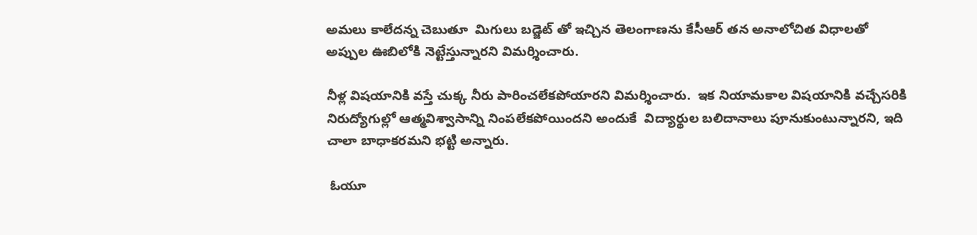అమలు కాలేదన్న చెబుతూ  మిగులు బడ్జెట్ తో ఇచ్చిన తెలంగాణను కేసీఆర్ తన అనాలోచిత విధాలతో అప్పుల ఊబిలోకి నెట్టేస్తున్నారని విమర్శించారు.

నీళ్ల విషయానికి వస్తే చుక్క నీరు పారించలేకపోయారని విమర్శించారు.  ఇక నియామకాల విషయానికి వచ్చేసరికి నిరుద్యోగుల్లో ఆత్మవిశ్వాసాన్ని నింపలేకపోయిందని అందుకే  విద్యార్థుల బలిదానాలు పూనుకుంటున్నారని, ఇది చాలా బాధాకరమని భట్టి అన్నారు.

 ఓయూ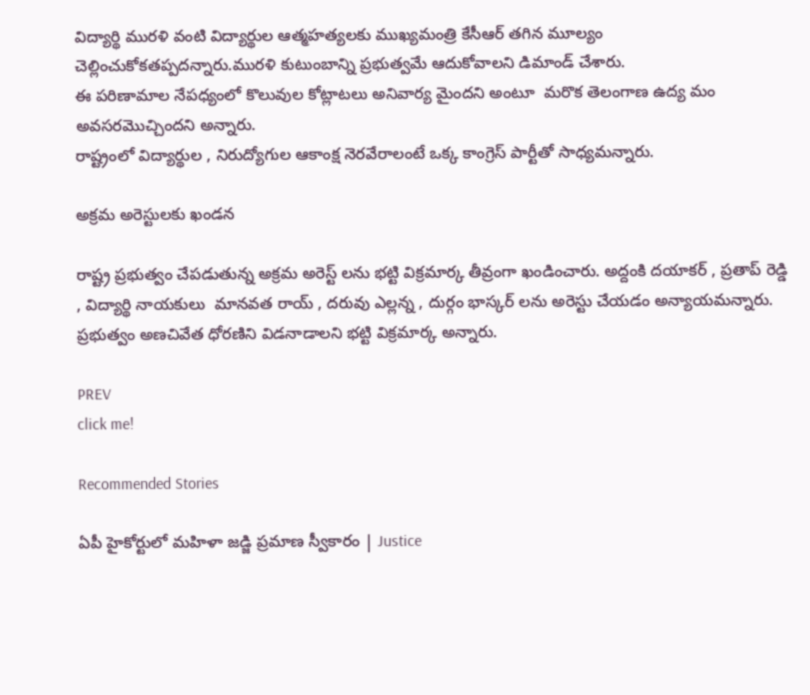విద్యార్థి మురళి వంటి విద్యార్థుల ఆత్మహత్యలకు ముఖ్యమంత్రి కేసీఆర్ తగిన మూల్యం చెల్లించుకోకతప్పదన్నారు.మురళి కుటుంబాన్ని ప్రభుత్వమే ఆదుకోవాలని డిమాండ్ చేశారు.
ఈ పరిణామాల నేపధ్యంలో కొలువుల కోట్లాటలు అనివార్య మైందని అంటూ  మరొక తెలంగాణ ఉద్య మం అవసరమొచ్చిందని అన్నారు.
రాష్ట్రంలో విద్యార్థుల , నిరుద్యోగుల ఆకాంక్ష నెరవేరాలంటే ఒక్క కాంగ్రెస్ పార్టీతో సాధ్యమన్నారు.

అక్రమ అరెస్టులకు ఖండన

రాష్ట్ర ప్రభుత్వం చేపడుతున్న అక్రమ అరెస్ట్ లను భట్టి విక్రమార్క తీవ్రంగా ఖండించారు. అద్దంకి దయాకర్ , ప్రతాప్ రెడ్డి , విద్యార్థి నాయకులు  మానవత రాయ్ , దరువు ఎల్లన్న , దుర్గం భాస్కర్ లను అరెస్టు చేయడం అన్యాయమన్నారు. ప్రభుత్వం అణచివేత ధోరణిని విడనాడాలని భట్టి విక్రమార్క అన్నారు.

PREV
click me!

Recommended Stories

ఏపీ హైకోర్టులో మహిళా జడ్జి ప్రమాణ స్వీకారం | Justice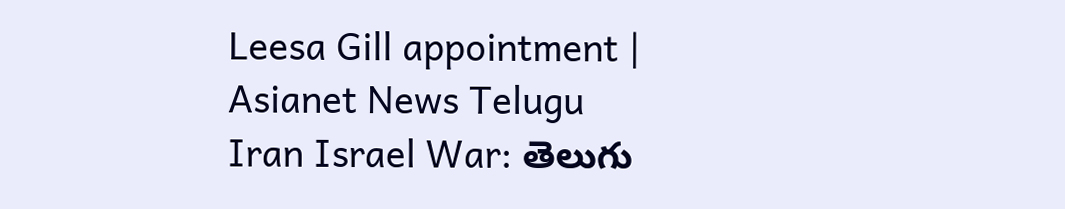Leesa Gill appointment | Asianet News Telugu
Iran Israel War: తెలుగు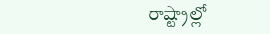రాష్ట్రాల్లో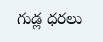గుడ్ల ధరలు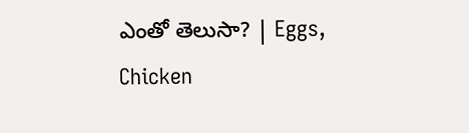ఎంతో తెలుసా? | Eggs, Chicken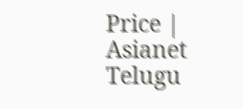Price | Asianet Telugu